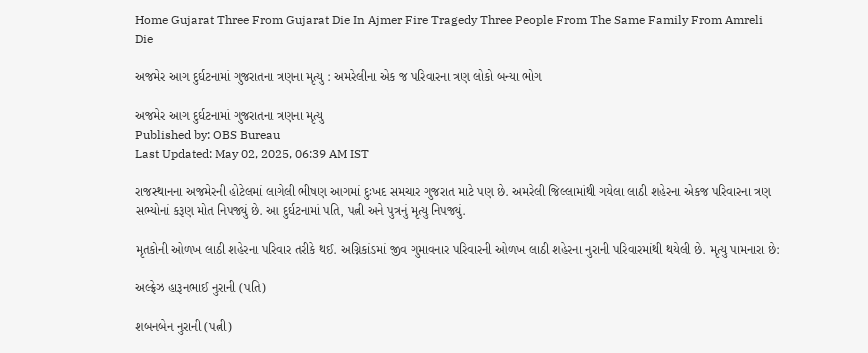Home Gujarat Three From Gujarat Die In Ajmer Fire Tragedy Three People From The Same Family From Amreli Die

અજમેર આગ દુર્ઘટનામાં ગુજરાતના ત્રણના મૃત્યુ : અમરેલીના એક જ પરિવારના ત્રણ લોકો બન્યા ભોગ

અજમેર આગ દુર્ઘટનામાં ગુજરાતના ત્રણના મૃત્યુ
Published by: OBS Bureau
Last Updated: May 02, 2025, 06:39 AM IST

રાજસ્થાનના અજમેરની હોટેલમાં લાગેલી ભીષણ આગમાં દુઃખદ સમચાર ગુજરાત માટે પણ છે. અમરેલી જિલ્લામાંથી ગયેલા લાઠી શહેરના એકજ પરિવારના ત્રણ સભ્યોનાં કરૂણ મોત નિપજ્યું છે. આ દુર્ઘટનામાં પતિ, પત્ની અને પુત્રનું મૃત્યુ નિપજ્યું.

મૃતકોની ઓળખ લાઠી શહેરના પરિવાર તરીકે થઈ. અગ્નિકાંડમાં જીવ ગુમાવનાર પરિવારની ઓળખ લાઠી શહેરના નુરાની પરિવારમાંથી થયેલી છે. મૃત્યુ પામનારા છે:

અલ્ફ્રેઝ હારૂનભાઈ નુરાની (પતિ)

શબનબેન નુરાની (પત્ની)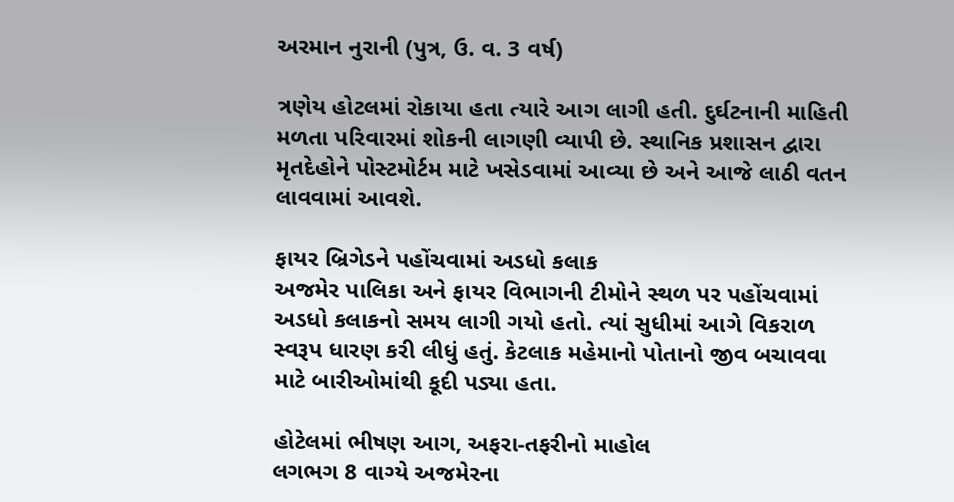અરમાન નુરાની (પુત્ર, ઉ. વ. 3 વર્ષ)

ત્રણેય હોટલમાં રોકાયા હતા ત્યારે આગ લાગી હતી. દુર્ઘટનાની માહિતી મળતા પરિવારમાં શોકની લાગણી વ્યાપી છે. સ્થાનિક પ્રશાસન દ્વારા મૃતદેહોને પોસ્ટમોર્ટમ માટે ખસેડવામાં આવ્યા છે અને આજે લાઠી વતન લાવવામાં આવશે.

ફાયર બ્રિગેડને પહોંચવામાં અડધો કલાક
અજમેર પાલિકા અને ફાયર વિભાગની ટીમોને સ્થળ પર પહોંચવામાં અડધો કલાકનો સમય લાગી ગયો હતો. ત્યાં સુધીમાં આગે વિકરાળ સ્વરૂપ ધારણ કરી લીધું હતું. કેટલાક મહેમાનો પોતાનો જીવ બચાવવા માટે બારીઓમાંથી કૂદી પડ્યા હતા.

હોટેલમાં ભીષણ આગ, અફરા-તફરીનો માહોલ
લગભગ 8 વાગ્યે અજમેરના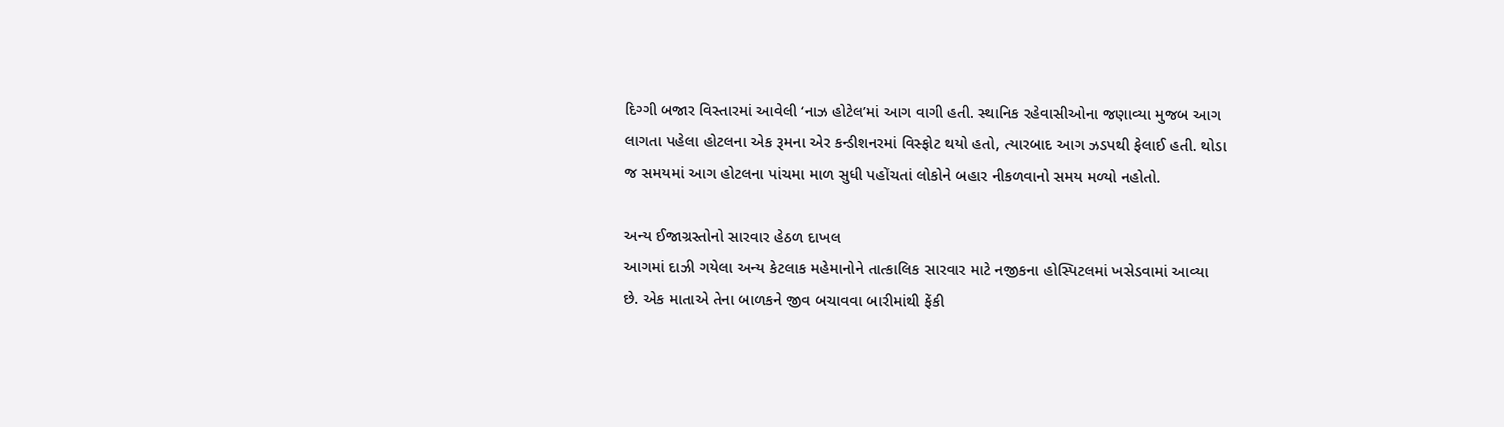દિગ્ગી બજાર વિસ્તારમાં આવેલી ‘નાઝ હોટેલ’માં આગ વાગી હતી. સ્થાનિક રહેવાસીઓના જણાવ્યા મુજબ આગ લાગતા પહેલા હોટલના એક રૂમના એર કન્ડીશનરમાં વિસ્ફોટ થયો હતો, ત્યારબાદ આગ ઝડપથી ફેલાઈ હતી. થોડા જ સમયમાં આગ હોટલના પાંચમા માળ સુધી પહોંચતાં લોકોને બહાર નીકળવાનો સમય મળ્યો નહોતો.

અન્ય ઈજાગ્રસ્તોનો સારવાર હેઠળ દાખલ
આગમાં દાઝી ગયેલા અન્ય કેટલાક મહેમાનોને તાત્કાલિક સારવાર માટે નજીકના હોસ્પિટલમાં ખસેડવામાં આવ્યા છે. એક માતાએ તેના બાળકને જીવ બચાવવા બારીમાંથી ફેંકી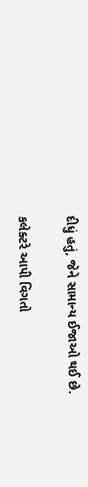દીધું હતું, જેને સામાન્ય ઈજાઓ થઈ છે.

કલેક્ટરે આપી વિગતો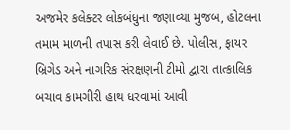અજમેર કલેક્ટર લોકબંધુના જણાવ્યા મુજબ, હોટલના તમામ માળની તપાસ કરી લેવાઈ છે. પોલીસ, ફાયર બ્રિગેડ અને નાગરિક સંરક્ષણની ટીમો દ્વારા તાત્કાલિક બચાવ કામગીરી હાથ ધરવામાં આવી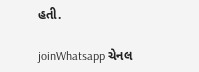હતી.

joinWhatsapp ચેનલ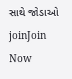સાથે જોડાઓ
joinJoin Now